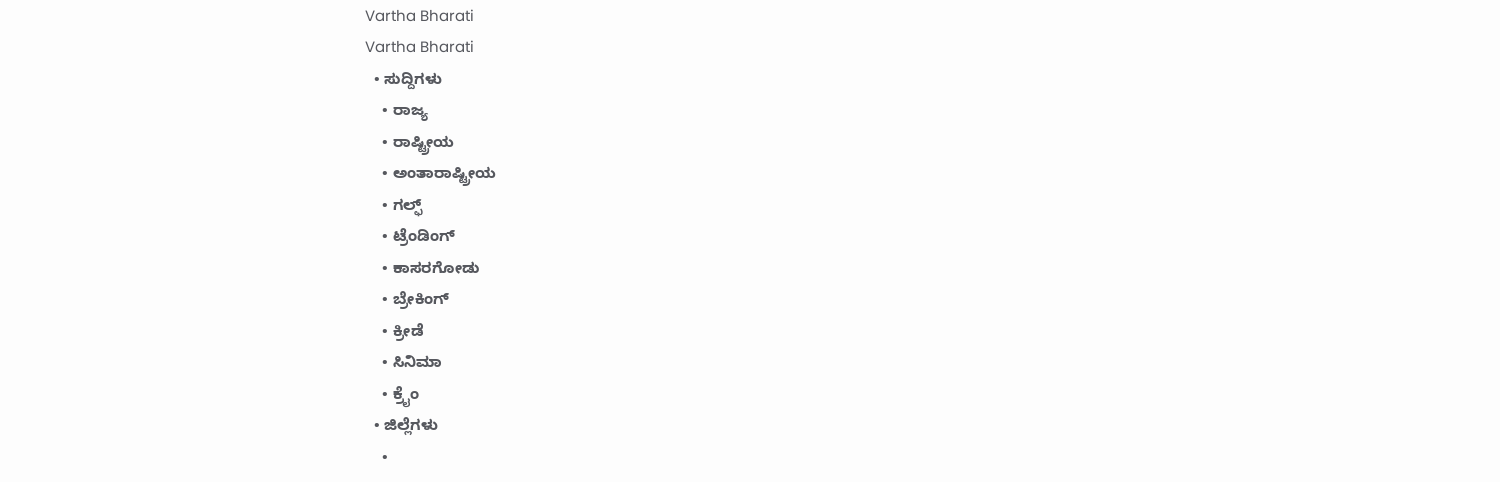Vartha Bharati
Vartha Bharati
  • ಸುದ್ದಿಗಳು
    • ರಾಜ್ಯ
    • ರಾಷ್ಟ್ರೀಯ
    • ಅಂತಾರಾಷ್ಟ್ರೀಯ
    • ಗಲ್ಫ್
    • ಟ್ರೆಂಡಿಂಗ್
    • ಕಾಸರಗೋಡು
    • ಬ್ರೇಕಿಂಗ್
    • ಕ್ರೀಡೆ
    • ಸಿನಿಮಾ
    • ಕ್ರೈಂ
  • ಜಿಲ್ಲೆಗಳು
    •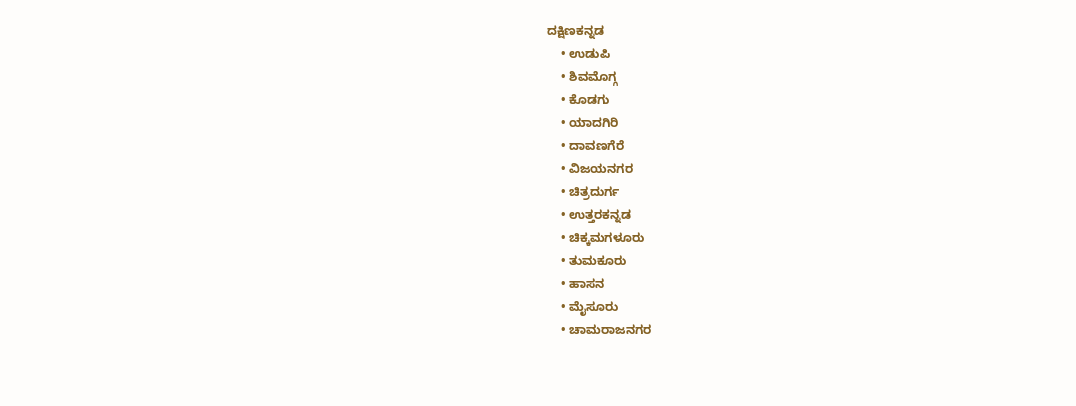ದಕ್ಷಿಣಕನ್ನಡ
    • ಉಡುಪಿ
    • ಶಿವಮೊಗ್ಗ
    • ಕೊಡಗು
    • ಯಾದಗಿರಿ
    • ದಾವಣಗೆರೆ
    • ವಿಜಯನಗರ
    • ಚಿತ್ರದುರ್ಗ
    • ಉತ್ತರಕನ್ನಡ
    • ಚಿಕ್ಕಮಗಳೂರು
    • ತುಮಕೂರು
    • ಹಾಸನ
    • ಮೈಸೂರು
    • ಚಾಮರಾಜನಗರ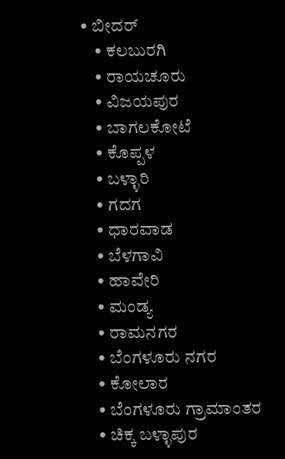• ಬೀದರ್‌
    • ಕಲಬುರಗಿ
    • ರಾಯಚೂರು
    • ವಿಜಯಪುರ
    • ಬಾಗಲಕೋಟೆ
    • ಕೊಪ್ಪಳ
    • ಬಳ್ಳಾರಿ
    • ಗದಗ
    • ಧಾರವಾಡ‌
    • ಬೆಳಗಾವಿ
    • ಹಾವೇರಿ
    • ಮಂಡ್ಯ
    • ರಾಮನಗರ
    • ಬೆಂಗಳೂರು ನಗರ
    • ಕೋಲಾರ
    • ಬೆಂಗಳೂರು ಗ್ರಾಮಾಂತರ
    • ಚಿಕ್ಕ ಬಳ್ಳಾಪುರ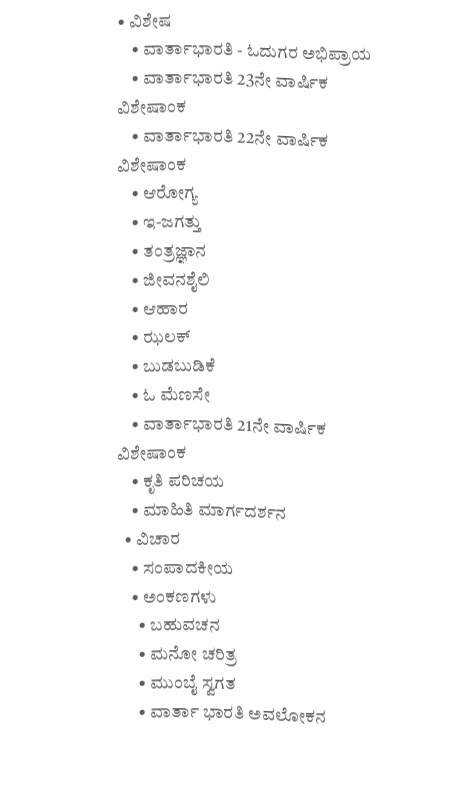• ವಿಶೇಷ
    • ವಾರ್ತಾಭಾರತಿ - ಓದುಗರ ಅಭಿಪ್ರಾಯ
    • ವಾರ್ತಾಭಾರತಿ 23ನೇ ವಾರ್ಷಿಕ ವಿಶೇಷಾಂಕ
    • ವಾರ್ತಾಭಾರತಿ 22ನೇ ವಾರ್ಷಿಕ ವಿಶೇಷಾಂಕ
    • ಆರೋಗ್ಯ
    • ಇ-ಜಗತ್ತು
    • ತಂತ್ರಜ್ಞಾನ
    • ಜೀವನಶೈಲಿ
    • ಆಹಾರ
    • ಝಲಕ್
    • ಬುಡಬುಡಿಕೆ
    • ಓ ಮೆಣಸೇ
    • ವಾರ್ತಾಭಾರತಿ 21ನೇ ವಾರ್ಷಿಕ ವಿಶೇಷಾಂಕ
    • ಕೃತಿ ಪರಿಚಯ
    • ಮಾಹಿತಿ ಮಾರ್ಗದರ್ಶನ
  • ವಿಚಾರ
    • ಸಂಪಾದಕೀಯ
    • ಅಂಕಣಗಳು
      • ಬಹುವಚನ
      • ಮನೋ ಚರಿತ್ರ
      • ಮುಂಬೈ ಸ್ವಗತ
      • ವಾರ್ತಾ ಭಾರತಿ ಅವಲೋಕನ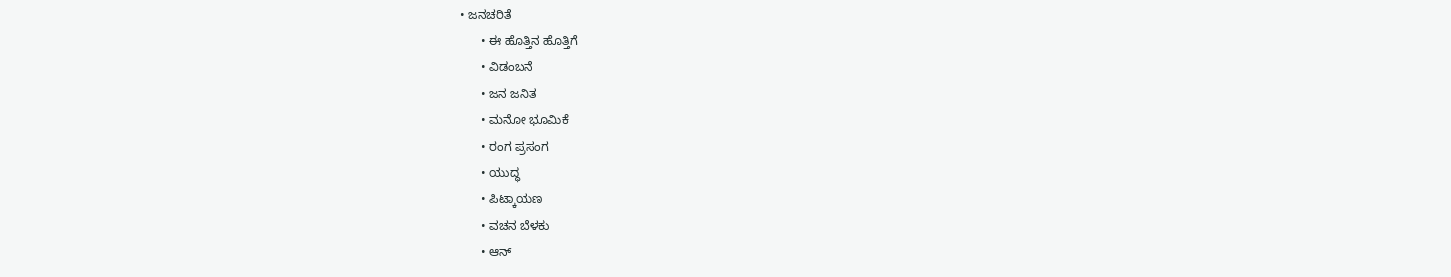• ಜನಚರಿತೆ
      • ಈ ಹೊತ್ತಿನ ಹೊತ್ತಿಗೆ
      • ವಿಡಂಬನೆ
      • ಜನ ಜನಿತ
      • ಮನೋ ಭೂಮಿಕೆ
      • ರಂಗ ಪ್ರಸಂಗ
      • ಯುದ್ಧ
      • ಪಿಟ್ಕಾಯಣ
      • ವಚನ ಬೆಳಕು
      • ಆನ್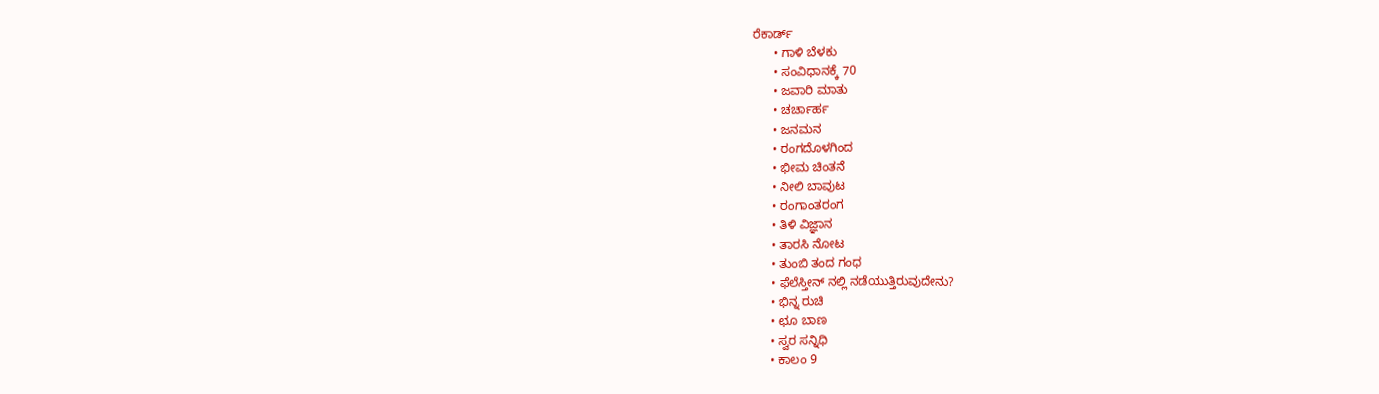ರೆಕಾರ್ಡ್
      • ಗಾಳಿ ಬೆಳಕು
      • ಸಂವಿಧಾನಕ್ಕೆ 70
      • ಜವಾರಿ ಮಾತು
      • ಚರ್ಚಾರ್ಹ
      • ಜನಮನ
      • ರಂಗದೊಳಗಿಂದ
      • ಭೀಮ ಚಿಂತನೆ
      • ನೀಲಿ ಬಾವುಟ
      • ರಂಗಾಂತರಂಗ
      • ತಿಳಿ ವಿಜ್ಞಾನ
      • ತಾರಸಿ ನೋಟ
      • ತುಂಬಿ ತಂದ ಗಂಧ
      • ಫೆಲೆಸ್ತೀನ್ ‌ನಲ್ಲಿ ನಡೆಯುತ್ತಿರುವುದೇನು?
      • ಭಿನ್ನ ರುಚಿ
      • ಛೂ ಬಾಣ
      • ಸ್ವರ ಸನ್ನಿಧಿ
      • ಕಾಲಂ 9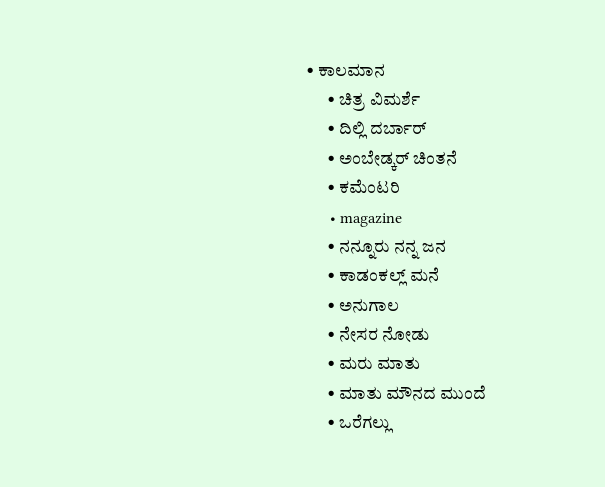• ಕಾಲಮಾನ
      • ಚಿತ್ರ ವಿಮರ್ಶೆ
      • ದಿಲ್ಲಿ ದರ್ಬಾರ್
      • ಅಂಬೇಡ್ಕರ್ ಚಿಂತನೆ
      • ಕಮೆಂಟರಿ
      • magazine
      • ನನ್ನೂರು ನನ್ನ ಜನ
      • ಕಾಡಂಕಲ್ಲ್ ಮನೆ
      • ಅನುಗಾಲ
      • ನೇಸರ ನೋಡು
      • ಮರು ಮಾತು
      • ಮಾತು ಮೌನದ ಮುಂದೆ
      • ಒರೆಗಲ್ಲು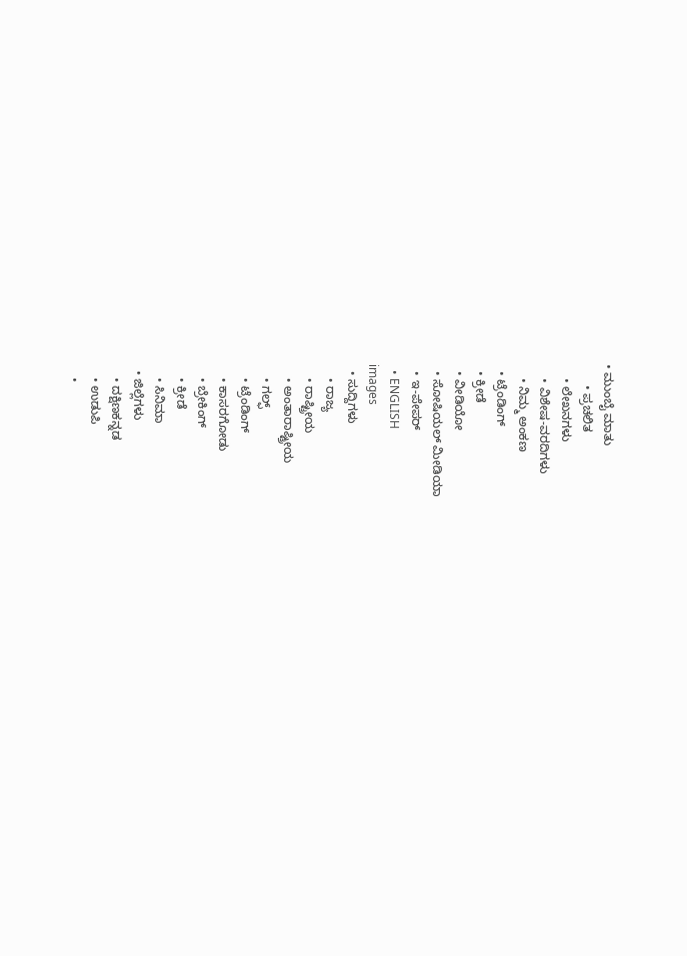• ಮುಂಬೈ ಮಾತು
      • ಪ್ರಚಲಿತ
    • ಲೇಖನಗಳು
    • ವಿಶೇಷ-ವರದಿಗಳು
    • ನಿಮ್ಮ ಅಂಕಣ
  • ಟ್ರೆಂಡಿಂಗ್
  • ಕ್ರೀಡೆ
  • ವೀಡಿಯೋ
  • ಸೋಷಿಯಲ್ ಮೀಡಿಯಾ
  • ಇ-ಪೇಪರ್
  • ENGLISH
images
  • ಸುದ್ದಿಗಳು
    • ರಾಜ್ಯ
    • ರಾಷ್ಟ್ರೀಯ
    • ಅಂತಾರಾಷ್ಟ್ರೀಯ
    • ಗಲ್ಫ್
    • ಟ್ರೆಂಡಿಂಗ್
    • ಕಾಸರಗೋಡು
    • ಬ್ರೇಕಿಂಗ್
    • ಕ್ರೀಡೆ
    • ಸಿನಿಮಾ
  • ಜಿಲ್ಲೆಗಳು
    • ದಕ್ಷಿಣಕನ್ನಡ
    • ಉಡುಪಿ
    •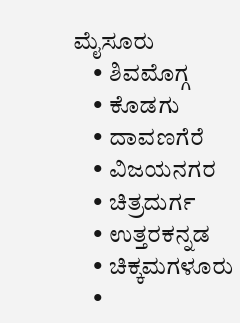ಮೈಸೂರು
    • ಶಿವಮೊಗ್ಗ
    • ಕೊಡಗು
    • ದಾವಣಗೆರೆ
    • ವಿಜಯನಗರ
    • ಚಿತ್ರದುರ್ಗ
    • ಉತ್ತರಕನ್ನಡ
    • ಚಿಕ್ಕಮಗಳೂರು
    •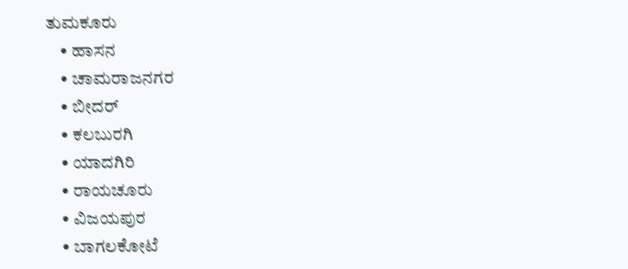ತುಮಕೂರು
    • ಹಾಸನ
    • ಚಾಮರಾಜನಗರ
    • ಬೀದರ್‌
    • ಕಲಬುರಗಿ
    • ಯಾದಗಿರಿ
    • ರಾಯಚೂರು
    • ವಿಜಯಪುರ
    • ಬಾಗಲಕೋಟೆ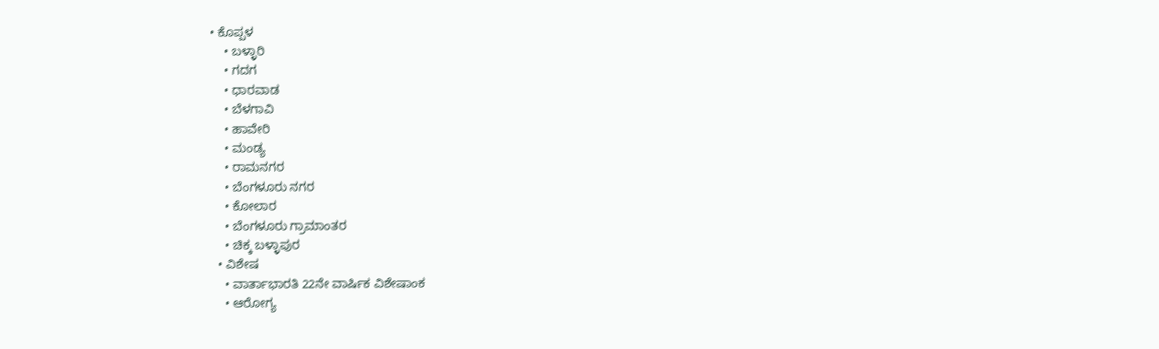• ಕೊಪ್ಪಳ
    • ಬಳ್ಳಾರಿ
    • ಗದಗ
    • ಧಾರವಾಡ
    • ಬೆಳಗಾವಿ
    • ಹಾವೇರಿ
    • ಮಂಡ್ಯ
    • ರಾಮನಗರ
    • ಬೆಂಗಳೂರು ನಗರ
    • ಕೋಲಾರ
    • ಬೆಂಗಳೂರು ಗ್ರಾಮಾಂತರ
    • ಚಿಕ್ಕ ಬಳ್ಳಾಪುರ
  • ವಿಶೇಷ
    • ವಾರ್ತಾಭಾರತಿ 22ನೇ ವಾರ್ಷಿಕ ವಿಶೇಷಾಂಕ
    • ಆರೋಗ್ಯ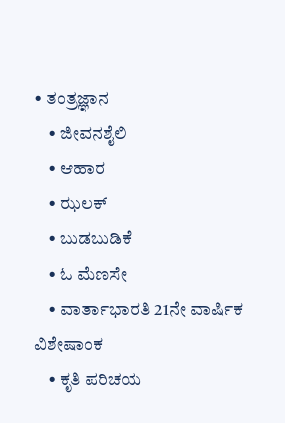• ತಂತ್ರಜ್ಞಾನ
    • ಜೀವನಶೈಲಿ
    • ಆಹಾರ
    • ಝಲಕ್
    • ಬುಡಬುಡಿಕೆ
    • ಓ ಮೆಣಸೇ
    • ವಾರ್ತಾಭಾರತಿ 21ನೇ ವಾರ್ಷಿಕ ವಿಶೇಷಾಂಕ
    • ಕೃತಿ ಪರಿಚಯ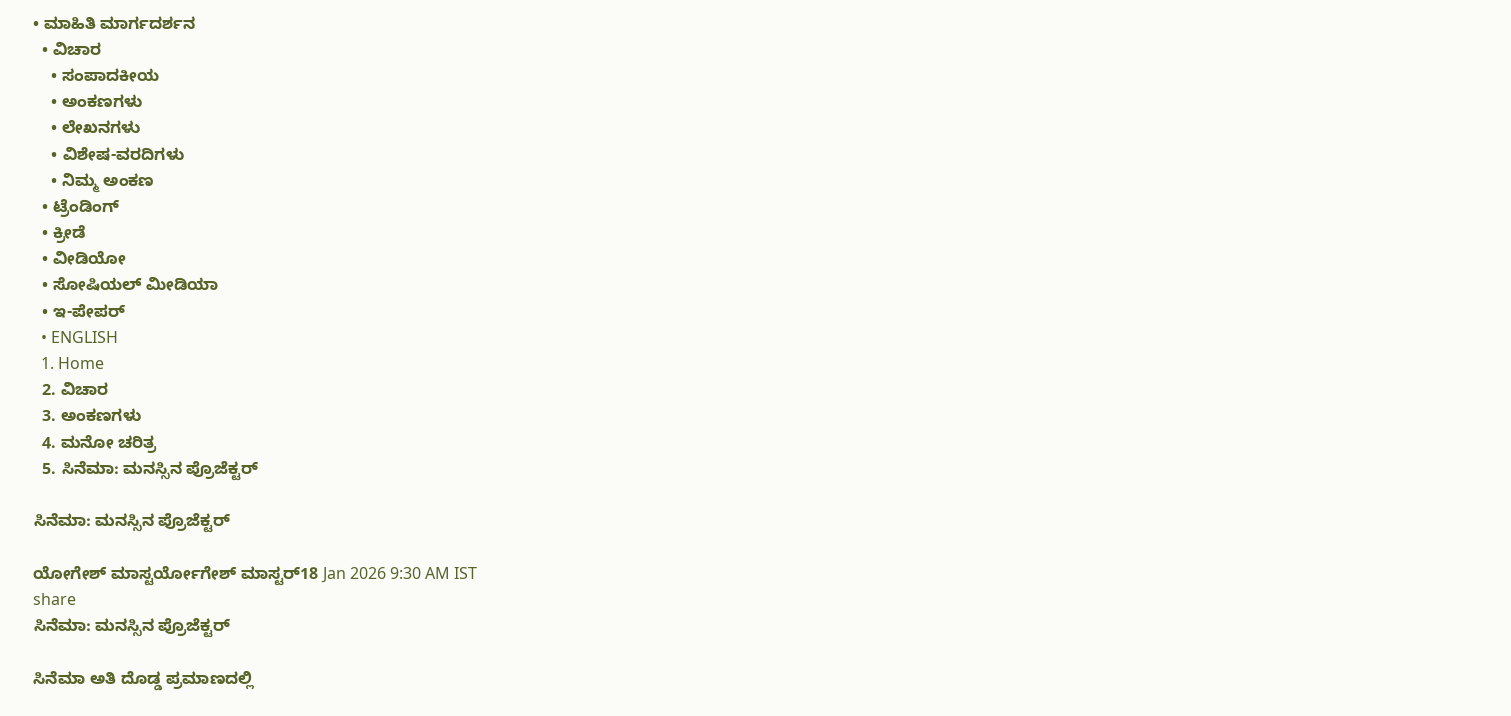• ಮಾಹಿತಿ ಮಾರ್ಗದರ್ಶನ
  • ವಿಚಾರ
    • ಸಂಪಾದಕೀಯ
    • ಅಂಕಣಗಳು
    • ಲೇಖನಗಳು
    • ವಿಶೇಷ-ವರದಿಗಳು
    • ನಿಮ್ಮ ಅಂಕಣ
  • ಟ್ರೆಂಡಿಂಗ್
  • ಕ್ರೀಡೆ
  • ವೀಡಿಯೋ
  • ಸೋಷಿಯಲ್ ಮೀಡಿಯಾ
  • ಇ-ಪೇಪರ್
  • ENGLISH
  1. Home
  2. ವಿಚಾರ
  3. ಅಂಕಣಗಳು
  4. ಮನೋ ಚರಿತ್ರ
  5. ಸಿನೆಮಾ: ಮನಸ್ಸಿನ ಪ್ರೊಜೆಕ್ಟರ್

ಸಿನೆಮಾ: ಮನಸ್ಸಿನ ಪ್ರೊಜೆಕ್ಟರ್

ಯೋಗೇಶ್ ಮಾಸ್ಟರ್ಯೋಗೇಶ್ ಮಾಸ್ಟರ್18 Jan 2026 9:30 AM IST
share
ಸಿನೆಮಾ: ಮನಸ್ಸಿನ ಪ್ರೊಜೆಕ್ಟರ್

ಸಿನೆಮಾ ಅತಿ ದೊಡ್ಡ ಪ್ರಮಾಣದಲ್ಲಿ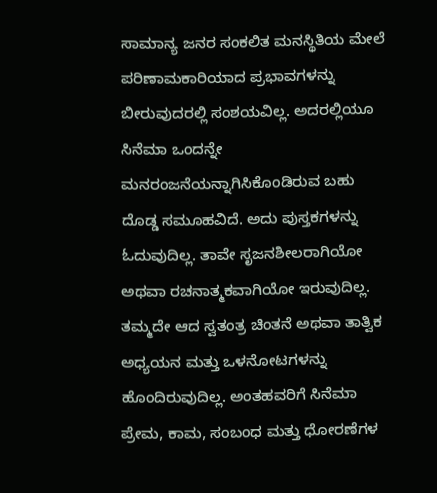ಸಾಮಾನ್ಯ ಜನರ ಸಂಕಲಿತ ಮನಸ್ಥಿತಿಯ ಮೇಲೆ ಪರಿಣಾಮಕಾರಿಯಾದ ಪ್ರಭಾವಗಳನ್ನು ಬೀರುವುದರಲ್ಲಿ ಸಂಶಯವಿಲ್ಲ. ಅದರಲ್ಲಿಯೂ ಸಿನೆಮಾ ಒಂದನ್ನೇ ಮನರಂಜನೆಯನ್ನಾಗಿಸಿಕೊಂಡಿರುವ ಬಹು ದೊಡ್ಡ ಸಮೂಹವಿದೆ. ಅದು ಪುಸ್ತಕಗಳನ್ನು ಓದುವುದಿಲ್ಲ. ತಾವೇ ಸೃಜನಶೀಲರಾಗಿಯೋ ಅಥವಾ ರಚನಾತ್ಮಕವಾಗಿಯೋ ಇರುವುದಿಲ್ಲ. ತಮ್ಮದೇ ಆದ ಸ್ವತಂತ್ರ ಚಿಂತನೆ ಅಥವಾ ತಾತ್ವಿಕ ಅಧ್ಯಯನ ಮತ್ತು ಒಳನೋಟಗಳನ್ನು ಹೊಂದಿರುವುದಿಲ್ಲ. ಅಂತಹವರಿಗೆ ಸಿನೆಮಾ ಪ್ರೇಮ, ಕಾಮ, ಸಂಬಂಧ ಮತ್ತು ಧೋರಣೆಗಳ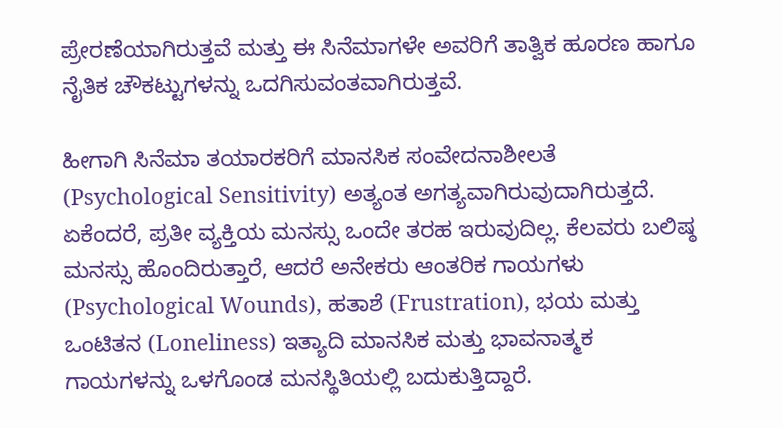ಪ್ರೇರಣೆಯಾಗಿರುತ್ತವೆ ಮತ್ತು ಈ ಸಿನೆಮಾಗಳೇ ಅವರಿಗೆ ತಾತ್ವಿಕ ಹೂರಣ ಹಾಗೂ ನೈತಿಕ ಚೌಕಟ್ಟುಗಳನ್ನು ಒದಗಿಸುವಂತವಾಗಿರುತ್ತವೆ.

ಹೀಗಾಗಿ ಸಿನೆಮಾ ತಯಾರಕರಿಗೆ ಮಾನಸಿಕ ಸಂವೇದನಾಶೀಲತೆ (Psychological Sensitivity) ಅತ್ಯಂತ ಅಗತ್ಯವಾಗಿರುವುದಾಗಿರುತ್ತದೆ. ಏಕೆಂದರೆ, ಪ್ರತೀ ವ್ಯಕ್ತಿಯ ಮನಸ್ಸು ಒಂದೇ ತರಹ ಇರುವುದಿಲ್ಲ. ಕೆಲವರು ಬಲಿಷ್ಠ ಮನಸ್ಸು ಹೊಂದಿರುತ್ತಾರೆ, ಆದರೆ ಅನೇಕರು ಆಂತರಿಕ ಗಾಯಗಳು (Psychological Wounds), ಹತಾಶೆ (Frustration), ಭಯ ಮತ್ತು ಒಂಟಿತನ (Loneliness) ಇತ್ಯಾದಿ ಮಾನಸಿಕ ಮತ್ತು ಭಾವನಾತ್ಮಕ ಗಾಯಗಳನ್ನು ಒಳಗೊಂಡ ಮನಸ್ಥಿತಿಯಲ್ಲಿ ಬದುಕುತ್ತಿದ್ದಾರೆ.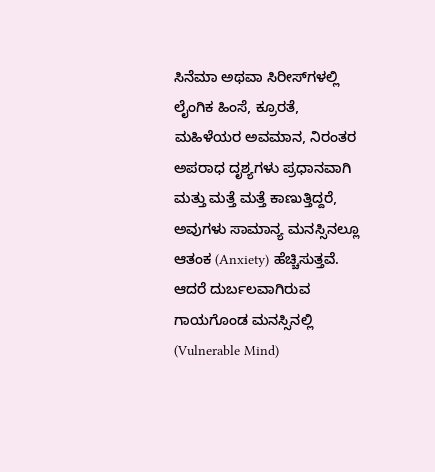ಸಿನೆಮಾ ಅಥವಾ ಸಿರೀಸ್‌ಗಳಲ್ಲಿ ಲೈಂಗಿಕ ಹಿಂಸೆ, ಕ್ರೂರತೆ, ಮಹಿಳೆಯರ ಅವಮಾನ, ನಿರಂತರ ಅಪರಾಧ ದೃಶ್ಯಗಳು ಪ್ರಧಾನವಾಗಿ ಮತ್ತು ಮತ್ತೆ ಮತ್ತೆ ಕಾಣುತ್ತಿದ್ದರೆ, ಅವುಗಳು ಸಾಮಾನ್ಯ ಮನಸ್ಸಿನಲ್ಲೂ ಆತಂಕ (Anxiety) ಹೆಚ್ಚಿಸುತ್ತವೆ. ಆದರೆ ದುರ್ಬಲವಾಗಿರುವ ಗಾಯಗೊಂಡ ಮನಸ್ಸಿನಲ್ಲಿ (Vulnerable Mind)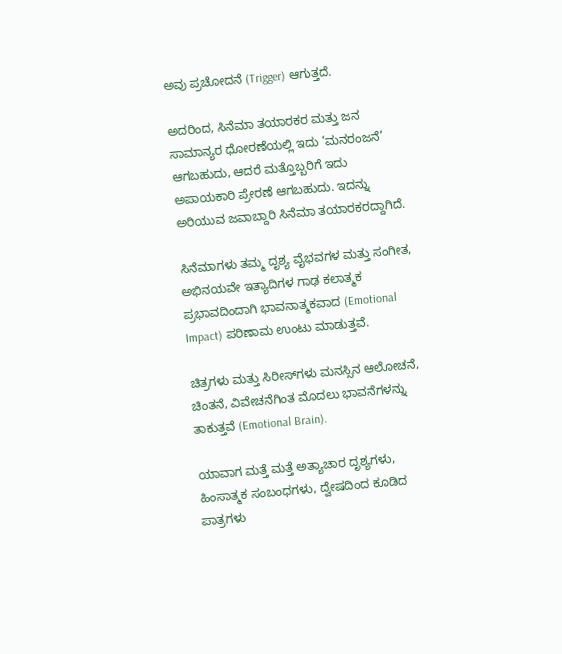ಅವು ಪ್ರಚೋದನೆ (Trigger) ಆಗುತ್ತದೆ.

ಅದರಿಂದ, ಸಿನೆಮಾ ತಯಾರಕರ ಮತ್ತು ಜನ ಸಾಮಾನ್ಯರ ಧೋರಣೆಯಲ್ಲಿ ಇದು ‘ಮನರಂಜನೆ’ ಆಗಬಹುದು, ಆದರೆ ಮತ್ತೊಬ್ಬರಿಗೆ ಇದು ಅಪಾಯಕಾರಿ ಪ್ರೇರಣೆ ಆಗಬಹುದು. ಇದನ್ನು ಅರಿಯುವ ಜವಾಬ್ದಾರಿ ಸಿನೆಮಾ ತಯಾರಕರದ್ದಾಗಿದೆ.

ಸಿನೆಮಾಗಳು ತಮ್ಮ ದೃಶ್ಯ ವೈಭವಗಳ ಮತ್ತು ಸಂಗೀತ, ಅಭಿನಯವೇ ಇತ್ಯಾದಿಗಳ ಗಾಢ ಕಲಾತ್ಮಕ ಪ್ರಭಾವದಿಂದಾಗಿ ಭಾವನಾತ್ಮಕವಾದ (Emotional Impact) ಪರಿಣಾಮ ಉಂಟು ಮಾಡುತ್ತವೆ.

ಚಿತ್ರಗಳು ಮತ್ತು ಸಿರೀಸ್‌ಗಳು ಮನಸ್ಸಿನ ಆಲೋಚನೆ, ಚಿಂತನೆ, ವಿವೇಚನೆಗಿಂತ ಮೊದಲು ಭಾವನೆಗಳನ್ನು ತಾಕುತ್ತವೆ (Emotional Brain).

ಯಾವಾಗ ಮತ್ತೆ ಮತ್ತೆ ಅತ್ಯಾಚಾರ ದೃಶ್ಯಗಳು, ಹಿಂಸಾತ್ಮಕ ಸಂಬಂಧಗಳು, ದ್ವೇಷದಿಂದ ಕೂಡಿದ ಪಾತ್ರಗಳು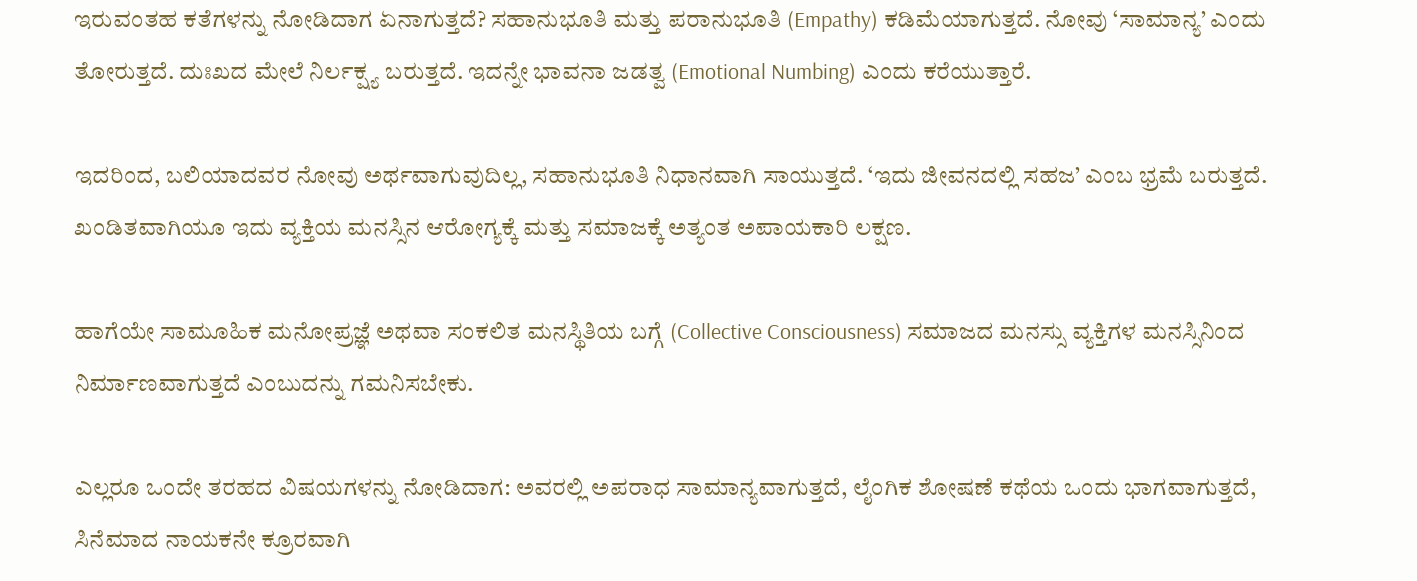ಇರುವಂತಹ ಕತೆಗಳನ್ನು ನೋಡಿದಾಗ ಏನಾಗುತ್ತದೆ? ಸಹಾನುಭೂತಿ ಮತ್ತು ಪರಾನುಭೂತಿ (Empathy) ಕಡಿಮೆಯಾಗುತ್ತದೆ. ನೋವು ‘ಸಾಮಾನ್ಯ’ ಎಂದು ತೋರುತ್ತದೆ. ದುಃಖದ ಮೇಲೆ ನಿರ್ಲಕ್ಷ್ಯ ಬರುತ್ತದೆ. ಇದನ್ನೇ ಭಾವನಾ ಜಡತ್ವ (Emotional Numbing) ಎಂದು ಕರೆಯುತ್ತಾರೆ.

ಇದರಿಂದ, ಬಲಿಯಾದವರ ನೋವು ಅರ್ಥವಾಗುವುದಿಲ್ಲ, ಸಹಾನುಭೂತಿ ನಿಧಾನವಾಗಿ ಸಾಯುತ್ತದೆ. ‘ಇದು ಜೀವನದಲ್ಲಿ ಸಹಜ’ ಎಂಬ ಭ್ರಮೆ ಬರುತ್ತದೆ. ಖಂಡಿತವಾಗಿಯೂ ಇದು ವ್ಯಕ್ತಿಯ ಮನಸ್ಸಿನ ಆರೋಗ್ಯಕ್ಕೆ ಮತ್ತು ಸಮಾಜಕ್ಕೆ ಅತ್ಯಂತ ಅಪಾಯಕಾರಿ ಲಕ್ಷಣ.

ಹಾಗೆಯೇ ಸಾಮೂಹಿಕ ಮನೋಪ್ರಜ್ಞೆ ಅಥವಾ ಸಂಕಲಿತ ಮನಸ್ಥಿತಿಯ ಬಗ್ಗೆ (Collective Consciousness) ಸಮಾಜದ ಮನಸ್ಸು ವ್ಯಕ್ತಿಗಳ ಮನಸ್ಸಿನಿಂದ ನಿರ್ಮಾಣವಾಗುತ್ತದೆ ಎಂಬುದನ್ನು ಗಮನಿಸಬೇಕು.

ಎಲ್ಲರೂ ಒಂದೇ ತರಹದ ವಿಷಯಗಳನ್ನು ನೋಡಿದಾಗ: ಅವರಲ್ಲಿ ಅಪರಾಧ ಸಾಮಾನ್ಯವಾಗುತ್ತದೆ, ಲೈಂಗಿಕ ಶೋಷಣೆ ಕಥೆಯ ಒಂದು ಭಾಗವಾಗುತ್ತದೆ, ಸಿನೆಮಾದ ನಾಯಕನೇ ಕ್ರೂರವಾಗಿ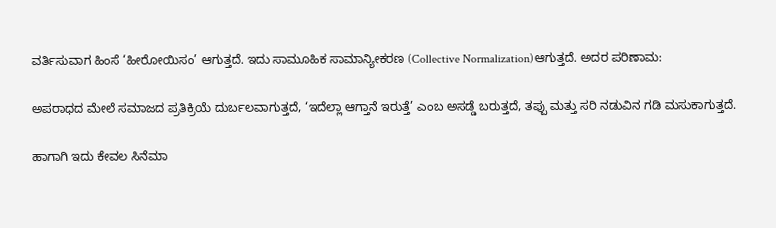ವರ್ತಿಸುವಾಗ ಹಿಂಸೆ ‘ಹೀರೋಯಿಸಂ’ ಆಗುತ್ತದೆ. ಇದು ಸಾಮೂಹಿಕ ಸಾಮಾನ್ಯೀಕರಣ (Collective Normalization)ಆಗುತ್ತದೆ. ಅದರ ಪರಿಣಾಮ:

ಅಪರಾಧದ ಮೇಲೆ ಸಮಾಜದ ಪ್ರತಿಕ್ರಿಯೆ ದುರ್ಬಲವಾಗುತ್ತದೆ, ‘ಇದೆಲ್ಲಾ ಆಗ್ತಾನೆ ಇರುತ್ತೆ’ ಎಂಬ ಅಸಡ್ಡೆ ಬರುತ್ತದೆ, ತಪ್ಪು ಮತ್ತು ಸರಿ ನಡುವಿನ ಗಡಿ ಮಸುಕಾಗುತ್ತದೆ.

ಹಾಗಾಗಿ ಇದು ಕೇವಲ ಸಿನೆಮಾ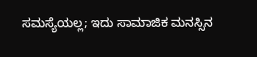ಸಮಸ್ಯೆಯಲ್ಲ; ಇದು ಸಾಮಾಜಿಕ ಮನಸ್ಸಿನ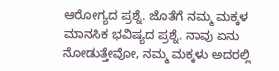ಆರೋಗ್ಯದ ಪ್ರಶ್ನೆ. ಜೊತೆಗೆ ನಮ್ಮ ಮಕ್ಕಳ ಮಾನಸಿಕ ಭವಿಷ್ಯದ ಪ್ರಶ್ನೆ. ನಾವು ಏನು ನೋಡುತ್ತೇವೋ, ನಮ್ಮ ಮಕ್ಕಳು ಅದರಲ್ಲಿ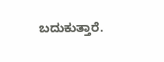ಬದುಕುತ್ತಾರೆ.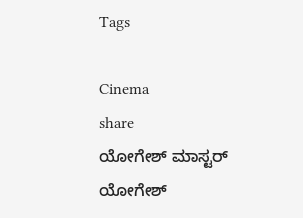Tags

Cinema
share
ಯೋಗೇಶ್ ಮಾಸ್ಟರ್
ಯೋಗೇಶ್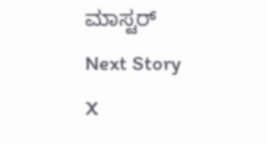ಮಾಸ್ಟರ್
Next Story
X